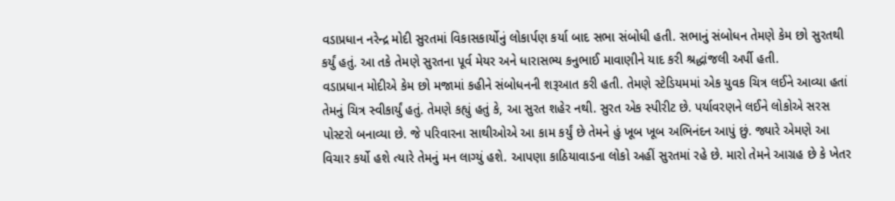વડાપ્રધાન નરેન્દ્ર મોદી સુરતમાં વિકાસકાર્યોનું લોકાર્પણ કર્યા બાદ સભા સંબોધી હતી. સભાનું સંબોધન તેમણે કેમ છો સુરતથી કર્યું હતું. આ તકે તેમણે સુરતના પૂર્વ મેયર અને ધારાસભ્ય કનુભાઈ માવાણીને યાદ કરી શ્રદ્ધાંજલી અર્પી હતી.
વડાપ્રધાન મોદીએ કેમ છો મજામાં કહીને સંબોધનની શરૂઆત કરી હતી. તેમણે સ્ટેડિયમમાં એક યુવક ચિત્ર લઈને આવ્યા હતાં તેમનું ચિત્ર સ્વીકાર્યું હતું. તેમણે કહ્યું હતું કે, આ સુરત શહેર નથી. સુરત એક સ્પીરીટ છે. પર્યાવરણને લઈને લોકોએ સરસ પોસ્ટરો બનાવ્યા છે. જે પરિવારના સાથીઓએ આ કામ કર્યું છે તેમને હું ખૂબ ખૂબ અભિનંદન આપું છું. જ્યારે એમણે આ વિચાર કર્યો હશે ત્યારે તેમનું મન લાગ્યું હશે. આપણા કાઠિયાવાડના લોકો અહીં સુરતમાં રહે છે. મારો તેમને આગ્રહ છે કે ખેતર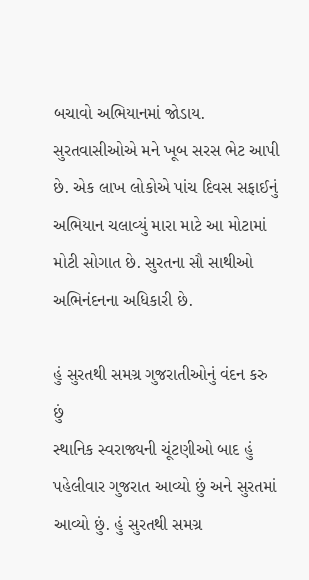બચાવો અભિયાનમાં જોડાય. સુરતવાસીઓએ મને ખૂબ સરસ ભેટ આપી છે. એક લાખ લોકોએ પાંચ દિવસ સફાઈનું અભિયાન ચલાવ્યું મારા માટે આ મોટામાં મોટી સોગાત છે. સુરતના સૌ સાથીઓ અભિનંદનના અધિકારી છે.

હું સુરતથી સમગ્ર ગુજરાતીઓનું વંદન કરુ છું
સ્થાનિક સ્વરાજ્યની ચૂંટણીઓ બાદ હું પહેલીવાર ગુજરાત આવ્યો છું અને સુરતમાં આવ્યો છું. હું સુરતથી સમગ્ર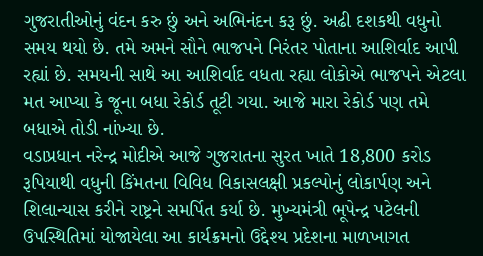ગુજરાતીઓનું વંદન કરુ છું અને અભિનંદન કરૂ છું. અઢી દશકથી વધુનો સમય થયો છે. તમે અમને સૌને ભાજપને નિરંતર પોતાના આશિર્વાદ આપી રહ્યાં છે. સમયની સાથે આ આશિર્વાદ વધતા રહ્યા લોકોએ ભાજપને એટલા મત આપ્યા કે જૂના બધા રેકોર્ડ તૂટી ગયા. આજે મારા રેકોર્ડ પણ તમે બધાએ તોડી નાંખ્યા છે.
વડાપ્રધાન નરેન્દ્ર મોદીએ આજે ગુજરાતના સુરત ખાતે 18,800 કરોડ રૂપિયાથી વધુની કિંમતના વિવિધ વિકાસલક્ષી પ્રકલ્પોનું લોકાર્પણ અને શિલાન્યાસ કરીને રાષ્ટ્રને સમર્પિત કર્યા છે. મુખ્યમંત્રી ભૂપેન્દ્ર પટેલની ઉપસ્થિતિમાં યોજાયેલા આ કાર્યક્રમનો ઉદ્દેશ્ય પ્રદેશના માળખાગત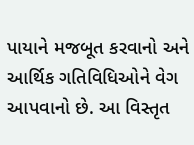પાયાને મજબૂત કરવાનો અને આર્થિક ગતિવિધિઓને વેગ આપવાનો છે. આ વિસ્તૃત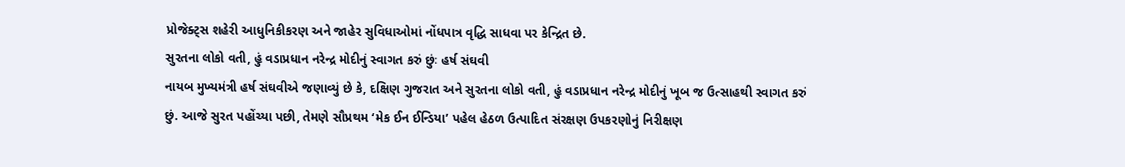પ્રોજેક્ટ્સ શહેરી આધુનિકીકરણ અને જાહેર સુવિધાઓમાં નોંધપાત્ર વૃદ્ધિ સાધવા પર કેન્દ્રિત છે.
સુરતના લોકો વતી, હું વડાપ્રધાન નરેન્દ્ર મોદીનું સ્વાગત કરું છુંઃ હર્ષ સંઘવી
નાયબ મુખ્યમંત્રી હર્ષ સંઘવીએ જણાવ્યું છે કે, દક્ષિણ ગુજરાત અને સુરતના લોકો વતી, હું વડાપ્રધાન નરેન્દ્ર મોદીનું ખૂબ જ ઉત્સાહથી સ્વાગત કરું છું. આજે સુરત પહોંચ્યા પછી, તેમણે સૌપ્રથમ ‘મેક ઈન ઈન્ડિયા’ પહેલ હેઠળ ઉત્પાદિત સંરક્ષણ ઉપકરણોનું નિરીક્ષણ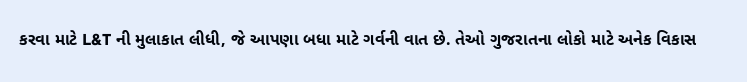કરવા માટે L&T ની મુલાકાત લીધી, જે આપણા બધા માટે ગર્વની વાત છે. તેઓ ગુજરાતના લોકો માટે અનેક વિકાસ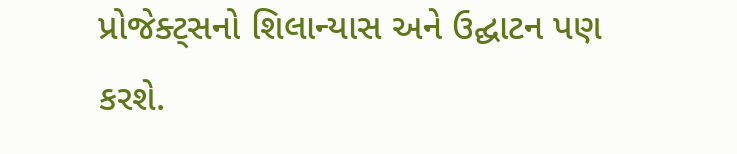પ્રોજેક્ટ્સનો શિલાન્યાસ અને ઉદ્ઘાટન પણ કરશે.